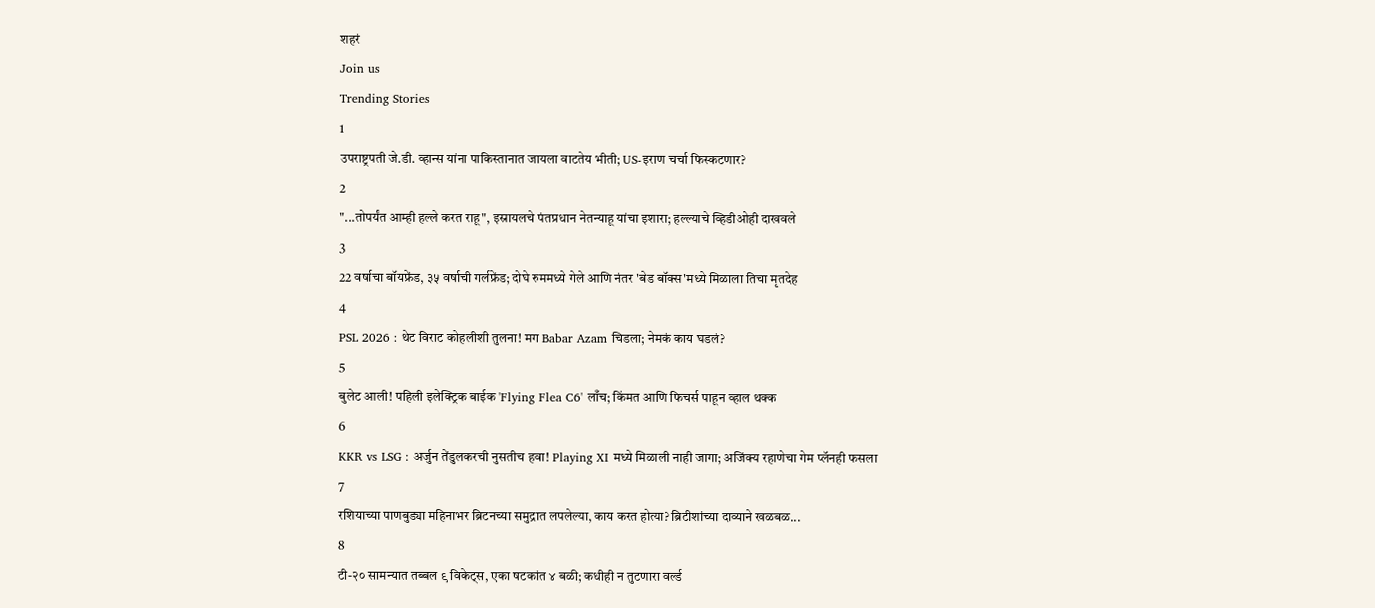शहरं
Join us
Trending Stories
1
उपराष्ट्रपती जे.डी. व्हान्स यांना पाकिस्तानात जायला वाटतेय भीती; US-इराण चर्चा फिस्कटणार?
2
"...तोपर्यंत आम्ही हल्ले करत राहू", इस्रायलचे पंतप्रधान नेतन्याहू यांचा इशारा; हल्ल्याचे व्हिडीओही दाखवले
3
22 वर्षाचा बॉयफ्रेंड, ३५ वर्षाची गर्लफ्रेंड; दोघे रुममध्ये गेले आणि नंतर 'बेड बॉक्स'मध्ये मिळाला तिचा मृतदेह
4
PSL 2026 : थेट विराट कोहलीशी तुलना! मग Babar Azam चिडला; नेमकं काय घडलं?
5
बुलेट आली! पहिली इलेक्ट्रिक बाईक 'Flying Flea C6' लाँच; किंमत आणि फिचर्स पाहून व्हाल थक्क
6
KKR vs LSG : अर्जुन तेंडुलकरची नुसतीच हवा! Playing XI मध्ये मिळाली नाही जागा; अजिंक्य रहाणेचा गेम प्लॅनही फसला
7
रशियाच्या पाणबुड्या महिनाभर ब्रिटनच्या समुद्रात लपलेल्या, काय करत होत्या? ब्रिटीशांच्या दाव्याने खळबळ...
8
टी-२० सामन्यात तब्बल ९ विकेट्स, एका षटकांत ४ बळी; कधीही न तुटणारा वर्ल्ड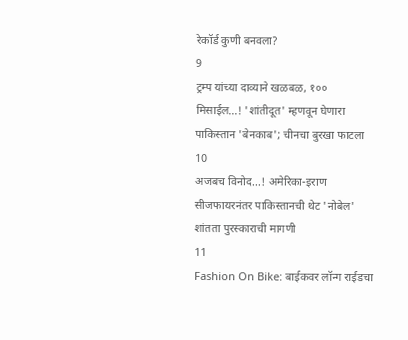रेकॉर्ड कुणी बनवला?
9
ट्रम्प यांच्या दाव्याने खळबळ, १०० मिसाईल...! 'शांतीदूत' म्हणवून घेणारा पाकिस्तान 'बेनकाब'; चीनचा बुरखा फाटला
10
अजबच विनोद...! अमेरिका-इराण सीजफायरनंतर पाकिस्तानची थेट 'नोबेल' शांतता पुरस्काराची मागणी
11
Fashion On Bike: बाईकवर लॉन्ग राईडचा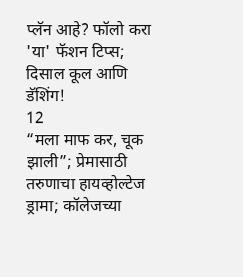प्लॅन आहे? फॉलो करा 'या' फॅशन टिप्स; दिसाल कूल आणि डॅशिंग!
12
“मला माफ कर, चूक झाली”; प्रेमासाठी तरुणाचा हायव्होल्टेज ड्रामा; कॉलेजच्या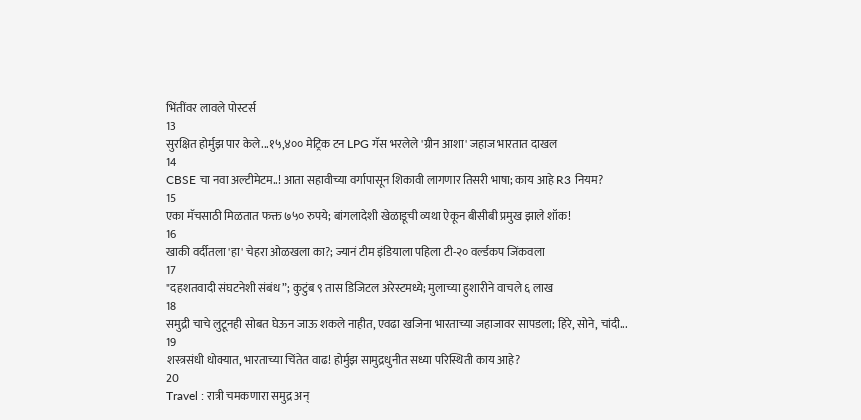भिंतींवर लावले पोस्टर्स
13
सुरक्षित होर्मुझ पार केले...१५,४०० मेट्रिक टन LPG गॅस भरलेले 'ग्रीन आशा' जहाज भारतात दाखल
14
CBSE चा नवा अल्टीमेटम..! आता सहावीच्या वर्गापासून शिकावी लागणार तिसरी भाषा; काय आहे R3 नियम?
15
एका मॅचसाठी मिळतात फक्त ७५० रुपये; बांगलादेशी खेळाडूची व्यथा ऐकून बीसीबी प्रमुख झाले शॉक!
16
खाकी वर्दीतला 'हा' चेहरा ओळखला का?; ज्यानं टीम इंडियाला पहिला टी-२० वर्ल्डकप जिंकवला
17
"दहशतवादी संघटनेशी संबंध”; कुटुंब ९ तास डिजिटल अरेस्टमध्ये; मुलाच्या हुशारीने वाचले ६ लाख
18
समुद्री चाचे लुटूनही सोबत घेऊन जाऊ शकले नाहीत, एवढा खजिना भारताच्या जहाजावर सापडला; हिरे, सोने, चांदी...
19
शस्त्रसंधी धोक्यात, भारताच्या चिंतेत वाढ! होर्मुझ सामुद्रधुनीत सध्या परिस्थिती काय आहे?
20
Travel : रात्री चमकणारा समुद्र अन्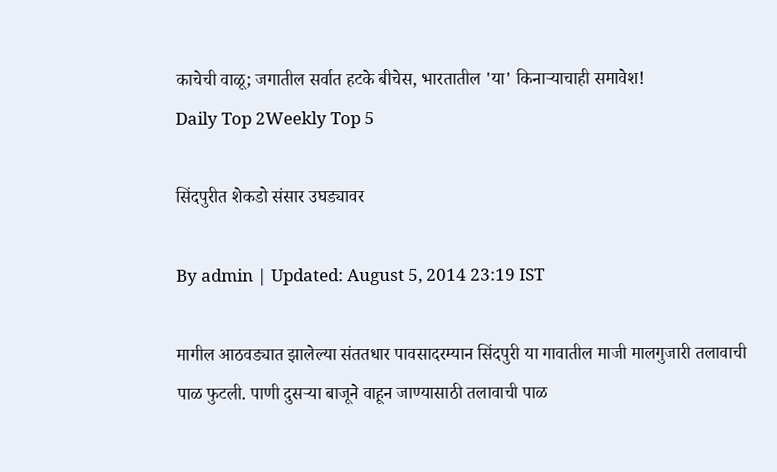काचेची वाळू; जगातील सर्वात हटके बीचेस, भारतातील 'या' किनाऱ्याचाही समावेश!
Daily Top 2Weekly Top 5

सिंदपुरीत शेकडो संसार उघड्यावर

By admin | Updated: August 5, 2014 23:19 IST

मागील आठवड्यात झालेल्या संततधार पावसादरम्यान सिंदपुरी या गावातील माजी मालगुजारी तलावाची पाळ फुटली. पाणी दुसऱ्या बाजूने वाहून जाण्यासाठी तलावाची पाळ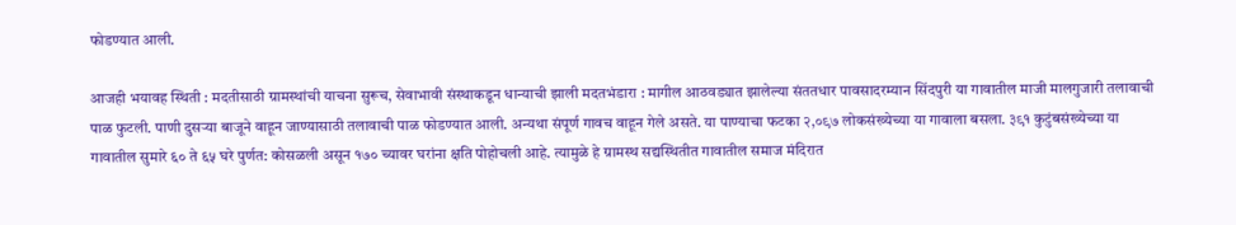फोडण्यात आली.

आजही भयावह स्थिती : मदतीसाठी ग्रामस्थांची याचना सुरूच, सेवाभावी संस्थाकडून धान्याची झाली मदतभंडारा : मागील आठवड्यात झालेल्या संततधार पावसादरम्यान सिंदपुरी या गावातील माजी मालगुजारी तलावाची पाळ फुटली. पाणी दुसऱ्या बाजूने वाहून जाण्यासाठी तलावाची पाळ फोडण्यात आली. अन्यथा संपूर्ण गावच वाहून गेले असते. या पाण्याचा फटका २,०९७ लोकसंख्येच्या या गावाला बसला. ३९१ कुटुंबसंख्येच्या या गावातील सुमारे ६० ते ६५ घरे पुर्णत: कोसळली असून १७० च्यावर घरांना क्षति पोहोचली आहे. त्यामुळे हे ग्रामस्थ सद्यस्थितीत गावातील समाज मंदिरात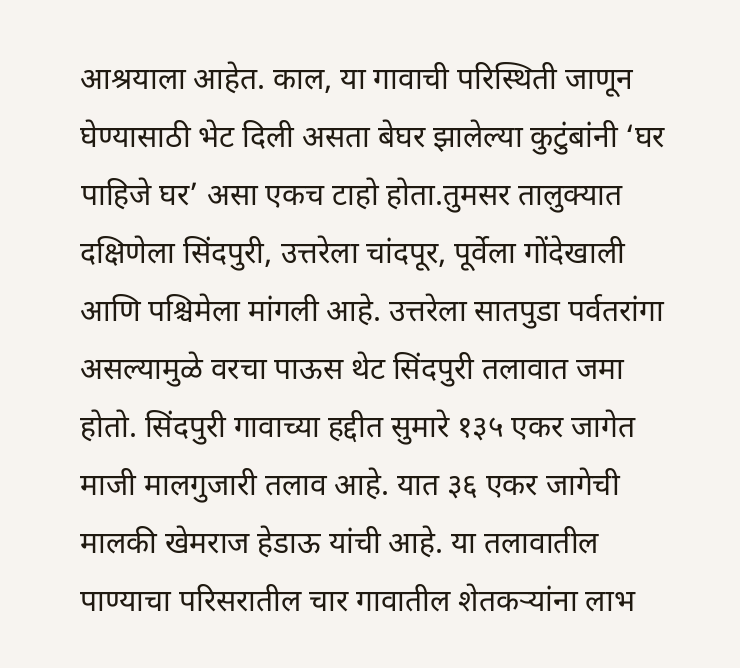आश्रयाला आहेत. काल, या गावाची परिस्थिती जाणून घेण्यासाठी भेट दिली असता बेघर झालेल्या कुटुंबांनी ‘घर पाहिजे घर’ असा एकच टाहो होता.तुमसर तालुक्यात दक्षिणेला सिंदपुरी, उत्तरेला चांदपूर, पूर्वेला गोंदेखाली आणि पश्चिमेला मांगली आहे. उत्तरेला सातपुडा पर्वतरांगा असल्यामुळे वरचा पाऊस थेट सिंदपुरी तलावात जमा होतो. सिंदपुरी गावाच्या हद्दीत सुमारे १३५ एकर जागेत माजी मालगुजारी तलाव आहे. यात ३६ एकर जागेची मालकी खेमराज हेडाऊ यांची आहे. या तलावातील पाण्याचा परिसरातील चार गावातील शेतकऱ्यांना लाभ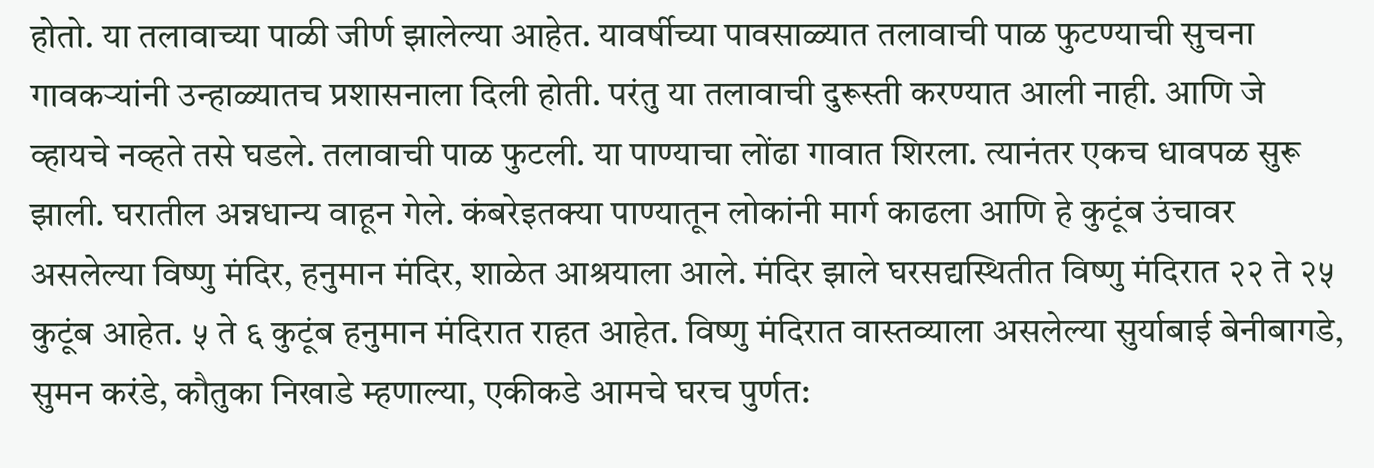होतो. या तलावाच्या पाळी जीर्ण झालेल्या आहेत. यावर्षीच्या पावसाळ्यात तलावाची पाळ फुटण्याची सुचना गावकऱ्यांनी उन्हाळ्यातच प्रशासनाला दिली होती. परंतु या तलावाची दुरूस्ती करण्यात आली नाही. आणि जे व्हायचे नव्हते तसे घडले. तलावाची पाळ फुटली. या पाण्याचा लोंढा गावात शिरला. त्यानंतर एकच धावपळ सुरू झाली. घरातील अन्नधान्य वाहून गेले. कंबरेइतक्या पाण्यातून लोकांनी मार्ग काढला आणि हे कुटूंब उंचावर असलेल्या विष्णु मंदिर, हनुमान मंदिर, शाळेत आश्रयाला आले. मंदिर झाले घरसद्यस्थितीत विष्णु मंदिरात २२ ते २५ कुटूंब आहेत. ५ ते ६ कुटूंब हनुमान मंदिरात राहत आहेत. विष्णु मंदिरात वास्तव्याला असलेल्या सुर्याबाई बेनीबागडे, सुमन करंडे, कौतुका निखाडे म्हणाल्या, एकीकडे आमचे घरच पुर्णत: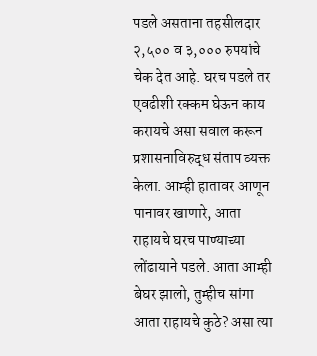पडले असताना तहसीलदार २,५०० व ३,००० रुपयांचे चेक देत आहे. घरच पडले तर एवढीशी रक्कम घेऊन काय करायचे असा सवाल करून प्रशासनाविरुद्ध संताप व्यक्त केला. आम्ही हातावर आणून पानावर खाणारे, आता राहायचे घरच पाण्याच्या लोंढायाने पडले. आता आम्ही बेघर झालो, तुम्हीच सांगा आता राहायचे कुठे? असा त्या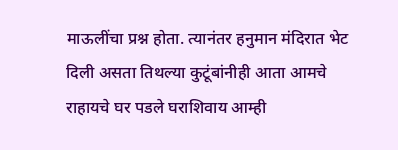माऊलींचा प्रश्न होता. त्यानंतर हनुमान मंदिरात भेट दिली असता तिथल्या कुटूंबांनीही आता आमचे राहायचे घर पडले घराशिवाय आम्ही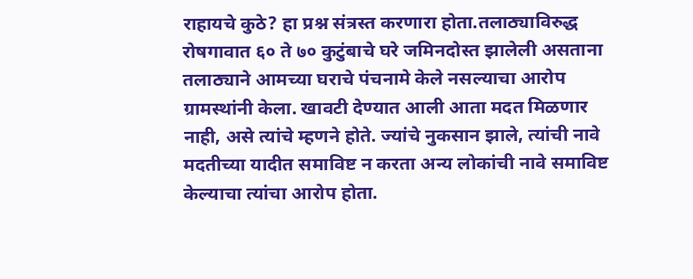राहायचे कुठे? हा प्रश्न संत्रस्त करणारा होता.तलाठ्याविरुद्ध रोषगावात ६० ते ७० कुटुंबाचे घरे जमिनदोस्त झालेली असताना तलाठ्याने आमच्या घराचे पंचनामे केले नसल्याचा आरोप ग्रामस्थांनी केला. खावटी देण्यात आली आता मदत मिळणार नाही, असे त्यांचे म्हणने होते. ज्यांचे नुकसान झाले, त्यांची नावे मदतीच्या यादीत समाविष्ट न करता अन्य लोकांची नावे समाविष्ट केल्याचा त्यांचा आरोप होता.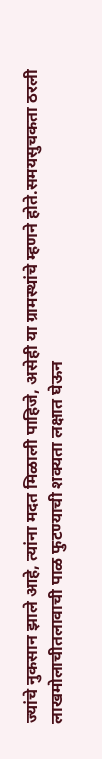ज्यांचे नुकसान झाले आहे, त्यांना मदत मिळाली पाहिजे, असेही या ग्रामस्थांचे म्हणने होते.समयसुचकता ठरली लाखमोलाचीतलावाची पाळ फुटण्याची शक्यता लक्षात घेऊन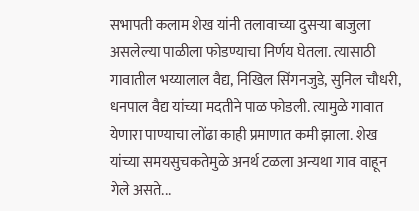सभापती कलाम शेख यांनी तलावाच्या दुसऱ्या बाजुला असलेल्या पाळीला फोडण्याचा निर्णय घेतला. त्यासाठी गावातील भय्यालाल वैद्य, निखिल सिंगनजुडे, सुनिल चौधरी, धनपाल वैद्य यांच्या मदतीने पाळ फोडली. त्यामुळे गावात येणारा पाण्याचा लोंढा काही प्रमाणात कमी झाला. शेख यांच्या समयसुचकतेमुळे अनर्थ टळला अन्यथा गाव वाहून गेले असते...